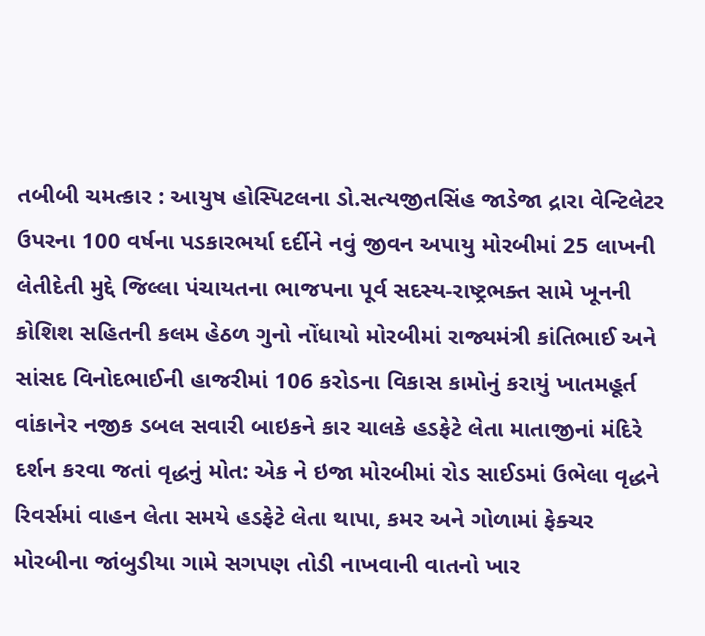તબીબી ચમત્કાર : આયુષ હોસ્પિટલના ડો.સત્યજીતસિંહ જાડેજા દ્રારા વેન્ટિલેટર ઉપરના 100 વર્ષના પડકારભર્યા દર્દીને નવું જીવન અપાયુ મોરબીમાં 25 લાખની લેતીદેતી મુદ્દે જિલ્લા પંચાયતના ભાજપના પૂર્વ સદસ્ય-રાષ્ટ્રભક્ત સામે ખૂનની કોશિશ સહિતની કલમ હેઠળ ગુનો નોંધાયો મોરબીમાં રાજ્યમંત્રી કાંતિભાઈ અને સાંસદ વિનોદભાઈની હાજરીમાં 106 કરોડના વિકાસ કામોનું કરાયું ખાતમહૂર્ત વાંકાનેર નજીક ડબલ સવારી બાઇકને કાર ચાલકે હડફેટે લેતા માતાજીનાં મંદિરે દર્શન કરવા જતાં વૃદ્ધનું મોત: એક ને ઇજા મોરબીમાં રોડ સાઈડમાં ઉભેલા વૃદ્ધને રિવર્સમાં વાહન લેતા સમયે હડફેટે લેતા થાપા, કમર અને ગોળામાં ફેક્ચર મોરબીના જાંબુડીયા ગામે સગપણ તોડી નાખવાની વાતનો ખાર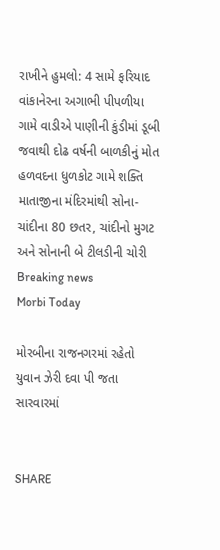રાખીને હુમલો: 4 સામે ફરિયાદ વાંકાનેરના અગાભી પીપળીયા ગામે વાડીએ પાણીની કુંડીમાં ડૂબી જવાથી દોઢ વર્ષની બાળકીનું મોત હળવદના ધુળકોટ ગામે શક્તિ માતાજીના મંદિરમાંથી સોના-ચાંદીના 80 છતર, ચાંદીનો મુગટ અને સોનાની બે ટીલડીની ચોરી
Breaking news
Morbi Today

મોરબીના રાજનગરમાં રહેતો યુવાન ઝેરી દવા પી જતા સારવારમાં


SHARE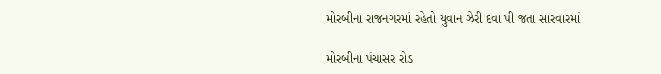મોરબીના રાજનગરમાં રહેતો યુવાન ઝેરી દવા પી જતા સારવારમાં

મોરબીના પંચાસર રોડ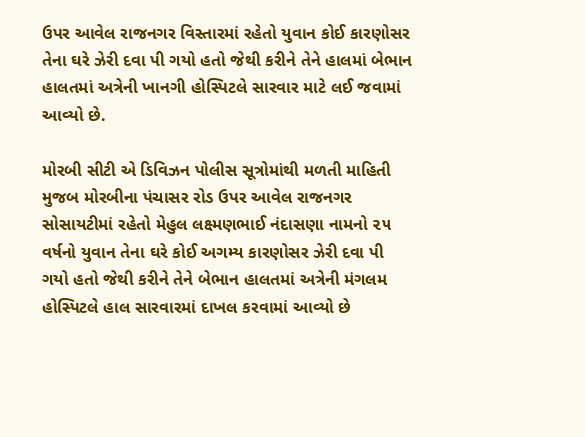ઉપર આવેલ રાજનગર વિસ્તારમાં રહેતો યુવાન કોઈ કારણોસર તેના ઘરે ઝેરી દવા પી ગયો હતો જેથી કરીને તેને હાલમાં બેભાન હાલતમાં અત્રેની ખાનગી હોસ્પિટલે સારવાર માટે લઈ જવામાં આવ્યો છે.

મોરબી સીટી એ ડિવિઝન પોલીસ સૂત્રોમાંથી મળતી માહિતી મુજબ મોરબીના પંચાસર રોડ ઉપર આવેલ રાજનગર સોસાયટીમાં રહેતો મેહુલ લક્ષ્મણભાઈ નંદાસણા નામનો ૨૫ વર્ષનો યુવાન તેના ઘરે કોઈ અગમ્ય કારણોસર ઝેરી દવા પી ગયો હતો જેથી કરીને તેને બેભાન હાલતમાં અત્રેની મંગલમ હોસ્પિટલે હાલ સારવારમાં દાખલ કરવામાં આવ્યો છે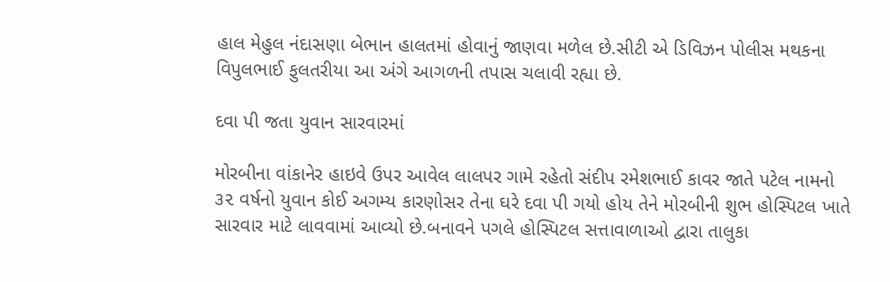હાલ મેહુલ નંદાસણા બેભાન હાલતમાં હોવાનું જાણવા મળેલ છે.સીટી એ ડિવિઝન પોલીસ મથકના વિપુલભાઈ ફુલતરીયા આ અંગે આગળની તપાસ ચલાવી રહ્યા છે.

દવા પી જતા યુવાન સારવારમાં

મોરબીના વાંકાનેર હાઇવે ઉપર આવેલ લાલપર ગામે રહેતો સંદીપ રમેશભાઈ કાવર જાતે પટેલ નામનો ૩૨ વર્ષનો યુવાન કોઈ અગમ્ય કારણોસર તેના ઘરે દવા પી ગયો હોય તેને મોરબીની શુભ હોસ્પિટલ ખાતે સારવાર માટે લાવવામાં આવ્યો છે.બનાવને પગલે હોસ્પિટલ સત્તાવાળાઓ દ્વારા તાલુકા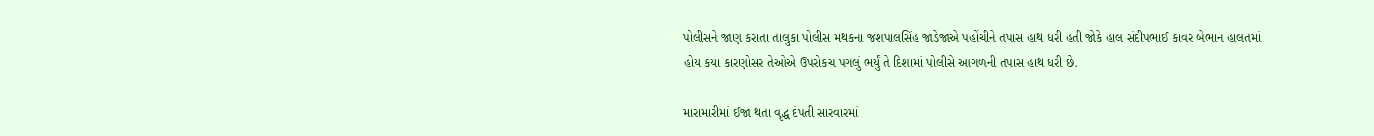પોલીસને જાણ કરાતા તાલુકા પોલીસ મથકના જશપાલસિંહ જાડેજાએ પહોંચીને તપાસ હાથ ધરી હતી જોકે હાલ સંદીપભાઈ કાવર બેભાન હાલતમાં હોય કયા કારણોસર તેઓએ ઉપરોકચ પગલું ભર્યું તે દિશામાં પોલીસે આગળની તપાસ હાથ ધરી છે.

મારામારીમાં ઈજા થતા વૃદ્ધ દંપતી સારવારમાં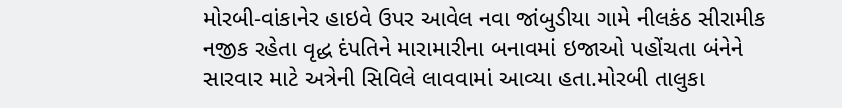મોરબી-વાંકાનેર હાઇવે ઉપર આવેલ નવા જાંબુડીયા ગામે નીલકંઠ સીરામીક નજીક રહેતા વૃદ્ધ દંપતિને મારામારીના બનાવમાં ઇજાઓ પહોંચતા બંનેને સારવાર માટે અત્રેની સિવિલે લાવવામાં આવ્યા હતા.મોરબી તાલુકા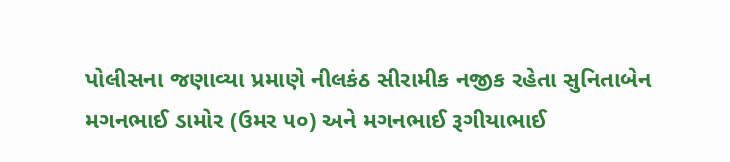પોલીસના જણાવ્યા પ્રમાણે નીલકંઠ સીરામીક નજીક રહેતા સુનિતાબેન મગનભાઈ ડામોર (ઉમર ૫૦) અને મગનભાઈ રૂગીયાભાઈ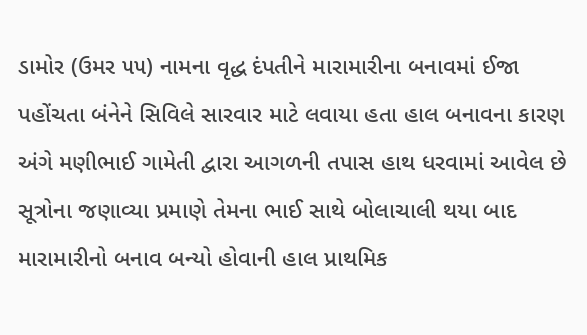ડામોર (ઉમર ૫૫) નામના વૃદ્ધ દંપતીને મારામારીના બનાવમાં ઈજા પહોંચતા બંનેને સિવિલે સારવાર માટે લવાયા હતા હાલ બનાવના કારણ અંગે મણીભાઈ ગામેતી દ્વારા આગળની તપાસ હાથ ધરવામાં આવેલ છે સૂત્રોના જણાવ્યા પ્રમાણે તેમના ભાઈ સાથે બોલાચાલી થયા બાદ મારામારીનો બનાવ બન્યો હોવાની હાલ પ્રાથમિક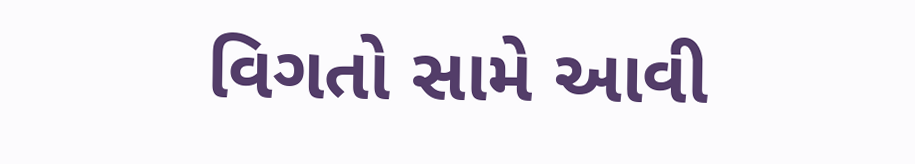વિગતો સામે આવી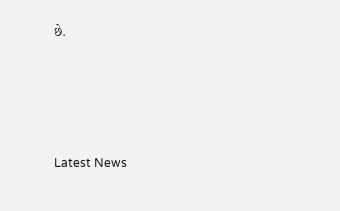છે.






Latest News